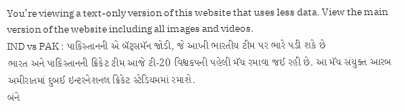You’re viewing a text-only version of this website that uses less data. View the main version of the website including all images and videos.
IND vs PAK : પાકિસ્તાનની એ બૅટ્સમૅન જોડી, જે આખી ભારતીય ટીમ પર ભારે પડી શકે છે
ભારત અને પાકિસ્તાનની ક્રિકેટ ટીમ આજે ટી-20 વિશ્વકપની પહેલી મૅચ રમાવા જઈ રહી છે. આ મૅચ સંયુક્ત આરબ અમીરાતમાં દુબઈ ઇન્ટરનેશનલ ક્રિકેટ સ્ટેડિયમમાં રમાશે.
બંને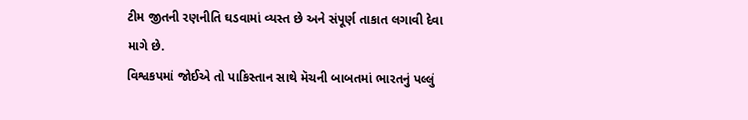ટીમ જીતની રણનીતિ ઘડવામાં વ્યસ્ત છે અને સંપૂર્ણ તાકાત લગાવી દેવા માગે છે.
વિશ્વકપમાં જોઈએ તો પાકિસ્તાન સાથે મૅચની બાબતમાં ભારતનું પલ્લું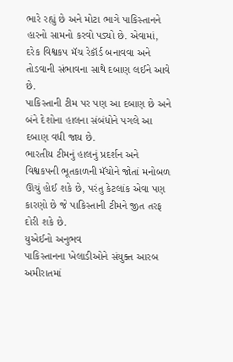ભારે રહ્યું છે અને મોટા ભાગે પાકિસ્તાનને હારનો સામનો કરવો પડ્યો છે. એવામાં, દરેક વિશ્વકપ મૅચ રેકૉર્ડ બનાવવા અને તોડવાની સંભાવના સાથે દબાણ લઈને આવે છે.
પાકિસ્તાની ટીમ પર પણ આ દબાણ છે અને બંને દેશોના હાલના સંબંધોને પગલે આ દબાણ વધી જાય છે.
ભારતીય ટીમનું હાલનું પ્રદર્શન અને વિશ્વકપની ભૂતકાળની મૅચોને જોતાં મનોબળ ઊંચું હોઈ શકે છે, પરંતુ કેટલાંક એવા પણ કારણો છે જે પાકિસ્તાની ટીમને જીત તરફ દોરી શકે છે.
યુએઈનો અનુભવ
પાકિસ્તાનના ખેલાડીઓને સંયુક્ત આરબ અમીરાતમાં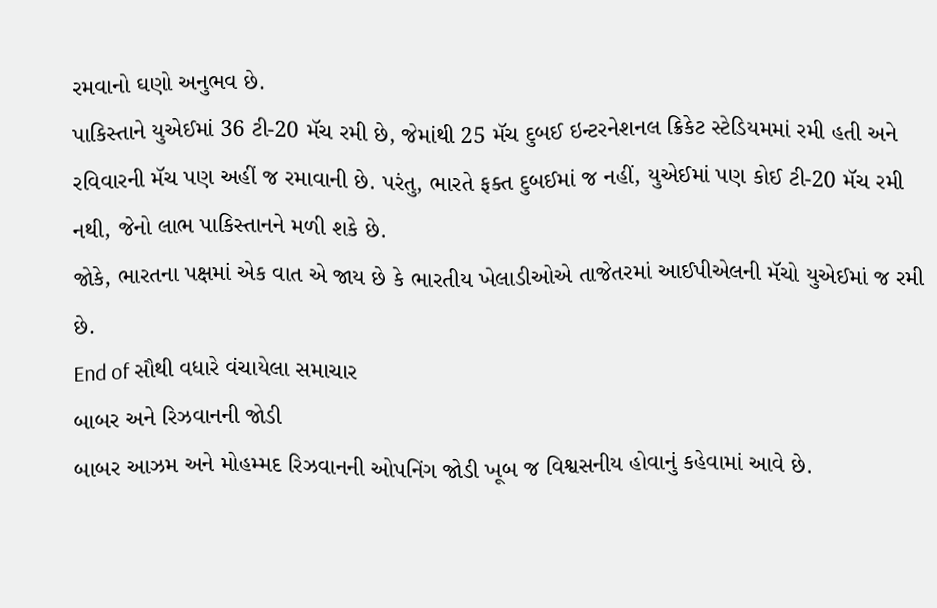રમવાનો ઘણો અનુભવ છે.
પાકિસ્તાને યુએઈમાં 36 ટી-20 મૅચ રમી છે, જેમાંથી 25 મૅચ દુબઈ ઇન્ટરનેશનલ ક્રિકેટ સ્ટેડિયમમાં રમી હતી અને રવિવારની મૅચ પણ અહીં જ રમાવાની છે. પરંતુ, ભારતે ફક્ત દુબઈમાં જ નહીં, યુએઈમાં પણ કોઈ ટી-20 મૅચ રમી નથી, જેનો લાભ પાકિસ્તાનને મળી શકે છે.
જોકે, ભારતના પક્ષમાં એક વાત એ જાય છે કે ભારતીય ખેલાડીઓએ તાજેતરમાં આઈપીએલની મૅચો યુએઈમાં જ રમી છે.
End of સૌથી વધારે વંચાયેલા સમાચાર
બાબર અને રિઝવાનની જોડી
બાબર આઝમ અને મોહમ્મદ રિઝવાનની ઓપનિંગ જોડી ખૂબ જ વિશ્વસનીય હોવાનું કહેવામાં આવે છે.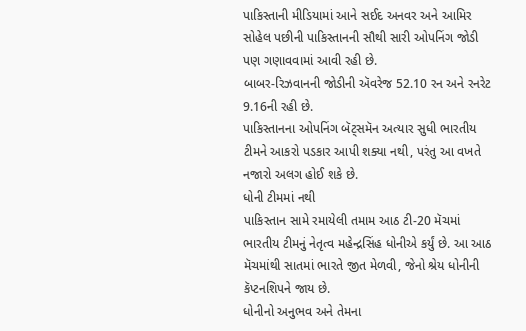પાકિસ્તાની મીડિયામાં આને સઈદ અનવર અને આમિર સોહેલ પછીની પાકિસ્તાનની સૌથી સારી ઓપનિંગ જોડી પણ ગણાવવામાં આવી રહી છે.
બાબર-રિઝવાનની જોડીની ઍવરેજ 52.10 રન અને રનરેટ 9.16ની રહી છે.
પાકિસ્તાનના ઓપનિંગ બૅટ્સમૅન અત્યાર સુધી ભારતીય ટીમને આકરો પડકાર આપી શક્યા નથી, પરંતુ આ વખતે નજારો અલગ હોઈ શકે છે.
ધોની ટીમમાં નથી
પાકિસ્તાન સામે રમાયેલી તમામ આઠ ટી-20 મૅચમાં ભારતીય ટીમનું નેતૃત્વ મહેન્દ્રસિંહ ધોનીએ કર્યું છે. આ આઠ મૅચમાંથી સાતમાં ભારતે જીત મેળવી, જેનો શ્રેય ધોનીની કૅપ્ટનશિપને જાય છે.
ધોનીનો અનુભવ અને તેમના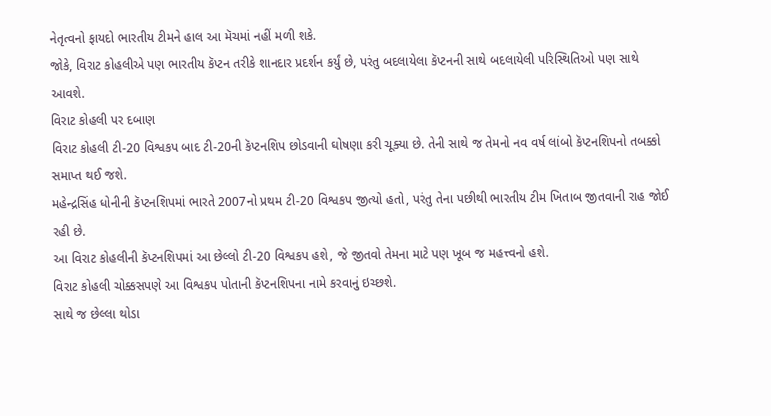નેતૃત્વનો ફાયદો ભારતીય ટીમને હાલ આ મૅચમાં નહીં મળી શકે.
જોકે, વિરાટ કોહલીએ પણ ભારતીય કૅપ્ટન તરીકે શાનદાર પ્રદર્શન કર્યું છે, પરંતુ બદલાયેલા કૅપ્ટનની સાથે બદલાયેલી પરિસ્થિતિઓ પણ સાથે આવશે.
વિરાટ કોહલી પર દબાણ
વિરાટ કોહલી ટી-20 વિશ્વકપ બાદ ટી-20ની કૅપ્ટનશિપ છોડવાની ઘોષણા કરી ચૂક્યા છે. તેની સાથે જ તેમનો નવ વર્ષ લાંબો કૅપ્ટનશિપનો તબક્કો સમાપ્ત થઈ જશે.
મહેન્દ્રસિંહ ધોનીની કૅપ્ટનશિપમાં ભારતે 2007નો પ્રથમ ટી-20 વિશ્વકપ જીત્યો હતો, પરંતુ તેના પછીથી ભારતીય ટીમ ખિતાબ જીતવાની રાહ જોઈ રહી છે.
આ વિરાટ કોહલીની કૅપ્ટનશિપમાં આ છેલ્લો ટી-20 વિશ્વકપ હશે, જે જીતવો તેમના માટે પણ ખૂબ જ મહત્ત્વનો હશે.
વિરાટ કોહલી ચોક્કસપણે આ વિશ્વકપ પોતાની કૅપ્ટનશિપના નામે કરવાનું ઇચ્છશે.
સાથે જ છેલ્લા થોડા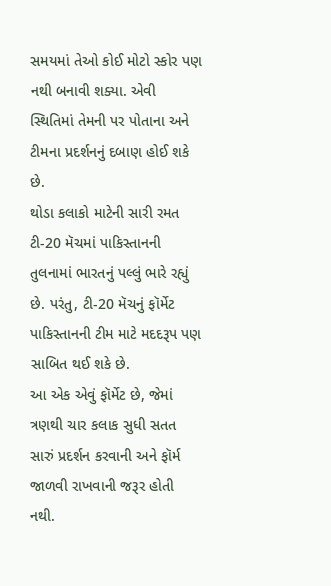સમયમાં તેઓ કોઈ મોટો સ્કોર પણ નથી બનાવી શક્યા. એવી સ્થિતિમાં તેમની પર પોતાના અને ટીમના પ્રદર્શનનું દબાણ હોઈ શકે છે.
થોડા કલાકો માટેની સારી રમત
ટી-20 મૅચમાં પાકિસ્તાનની તુલનામાં ભારતનું પલ્લું ભારે રહ્યું છે. પરંતુ, ટી-20 મૅચનું ફૉર્મેટ પાકિસ્તાનની ટીમ માટે મદદરૂપ પણ સાબિત થઈ શકે છે.
આ એક એવું ફૉર્મેટ છે, જેમાં ત્રણથી ચાર કલાક સુધી સતત સારું પ્રદર્શન કરવાની અને ફૉર્મ જાળવી રાખવાની જરૂર હોતી નથી.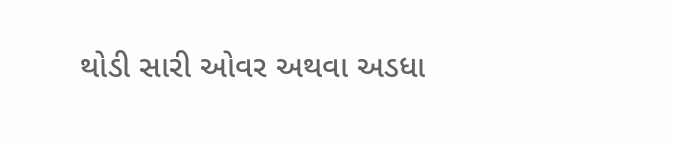થોડી સારી ઓવર અથવા અડધા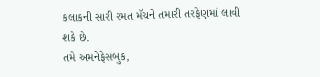કલાકની સારી રમત મૅચને તમારી તરફેણમાં લાવી શકે છે.
તમે અમનેફેસબુક,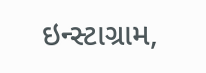ઇન્સ્ટાગ્રામ,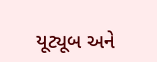યૂટ્યૂબ અને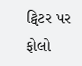ટ્વિટર પર ફોલો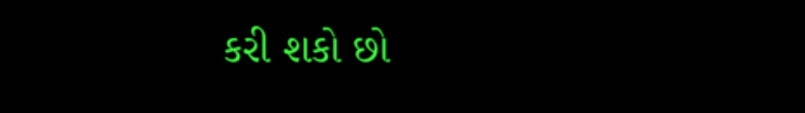કરી શકો છો